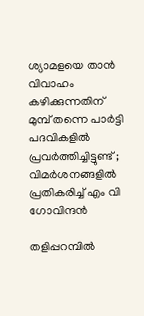ശ്യാമളയെ താന്‍ വിവാഹം കഴിക്കുന്നതിന് മുമ്പ് തന്നെ പാര്‍ട്ടി പദവികളില്‍ പ്രവര്‍ത്തിച്ചിട്ടുണ്ട് ; വിമര്‍ശനങ്ങളില്‍ പ്രതികരിച്ച്‌ എം വി ഗോവിന്ദന്‍

തളിപ്പറമ്പില്‍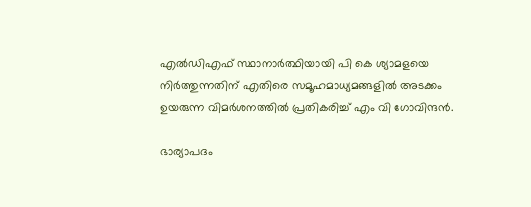എല്‍ഡിഎഫ് സ്ഥാനാര്‍ത്ഥിയായി പി കെ ശ്യാമളയെ നിര്‍ത്തുന്നതിന് എതിരെ സമൂഹമാധ്യമങ്ങളില്‍ അടക്കം ഉയരുന്ന വിമര്‍ശനത്തില്‍ പ്രതികരിച്ച്‌ എം വി ഗോവിന്ദന്‍.

ഭാര്യാപദം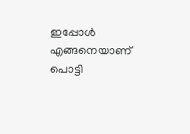ഇപ്പോള്‍ എങ്ങനെയാണ് പൊട്ടി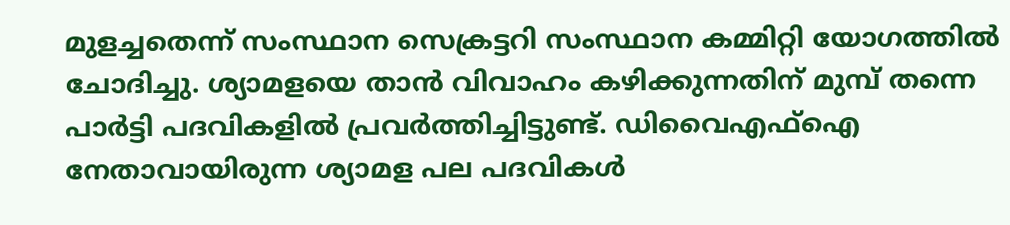മുളച്ചതെന്ന് സംസ്ഥാന സെക്രട്ടറി സംസ്ഥാന കമ്മിറ്റി യോഗത്തില്‍ ചോദിച്ചു. ശ്യാമളയെ താന്‍ വിവാഹം കഴിക്കുന്നതിന് മുമ്പ് തന്നെ പാര്‍ട്ടി പദവികളില്‍ പ്രവര്‍ത്തിച്ചിട്ടുണ്ട്. ഡിവൈഎഫ്‌ഐ നേതാവായിരുന്ന ശ്യാമള പല പദവികള്‍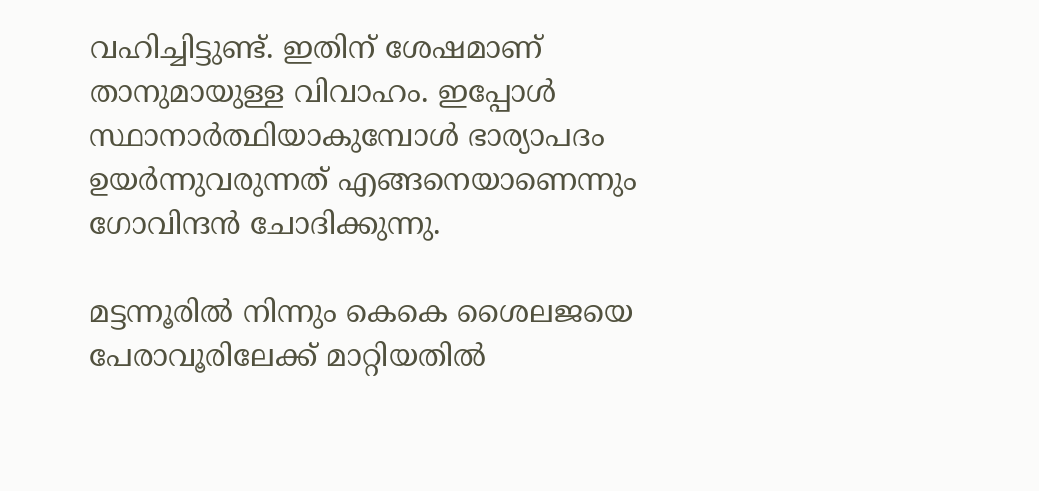വഹിച്ചിട്ടുണ്ട്. ഇതിന് ശേഷമാണ് താനുമായുള്ള വിവാഹം. ഇപ്പോള്‍ സ്ഥാനാര്‍ത്ഥിയാകുമ്പോള്‍ ഭാര്യാപദം ഉയര്‍ന്നുവരുന്നത് എങ്ങനെയാണെന്നും ഗോവിന്ദന്‍ ചോദിക്കുന്നു.

മട്ടന്നൂരില്‍ നിന്നും കെകെ ശൈലജയെ പേരാവൂരിലേക്ക് മാറ്റിയതില്‍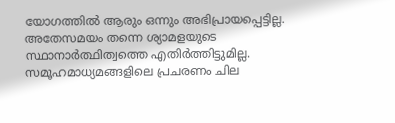യോഗത്തില്‍ ആരും ഒന്നും അഭിപ്രായപ്പെട്ടില്ല. അതേസമയം തന്നെ ശ്യാമളയുടെ സ്ഥാനാര്‍ത്ഥിത്വത്തെ എതിര്‍ത്തിട്ടുമില്ല. സമൂഹമാധ്യമങ്ങളിലെ പ്രചരണം ചില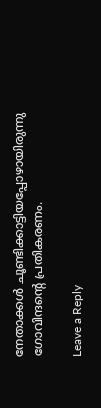നേതാക്കള്‍ ചൂണ്ടിക്കാട്ടിയപ്പോഴായിരുന്നു ഗോവിന്ദന്റെ പ്രതികരണം.

Leave a Reply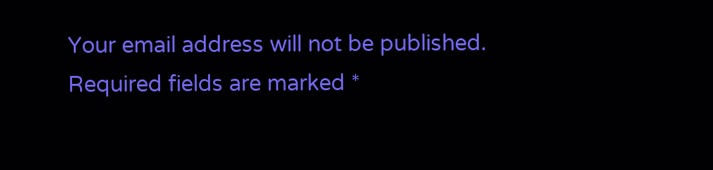Your email address will not be published. Required fields are marked *